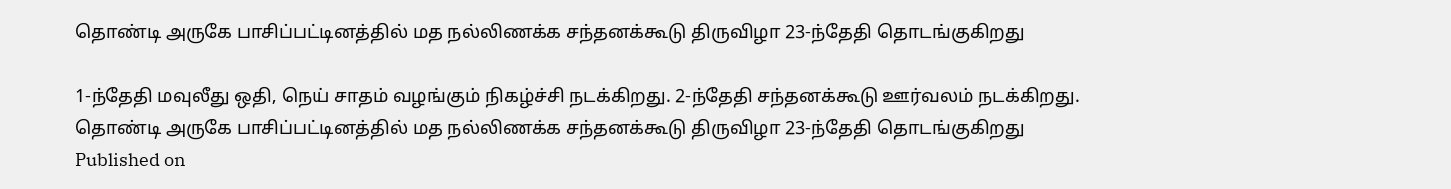தொண்டி அருகே பாசிப்பட்டினத்தில் மத நல்லிணக்க சந்தனக்கூடு திருவிழா 23-ந்தேதி தொடங்குகிறது

1-ந்தேதி மவுலீது ஒதி, நெய் சாதம் வழங்கும் நிகழ்ச்சி நடக்கிறது. 2-ந்தேதி சந்தனக்கூடு ஊர்வலம் நடக்கிறது.
தொண்டி அருகே பாசிப்பட்டினத்தில் மத நல்லிணக்க சந்தனக்கூடு திருவிழா 23-ந்தேதி தொடங்குகிறது
Published on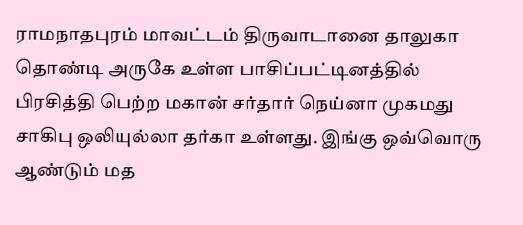ராமநாதபுரம் மாவட்டம் திருவாடானை தாலுகா தொண்டி அருகே உள்ள பாசிப்பட்டினத்தில் பிரசித்தி பெற்ற மகான் சர்தார் நெய்னா முகமது சாகிபு ஒலியுல்லா தர்கா உள்ளது. இங்கு ஒவ்வொரு ஆண்டும் மத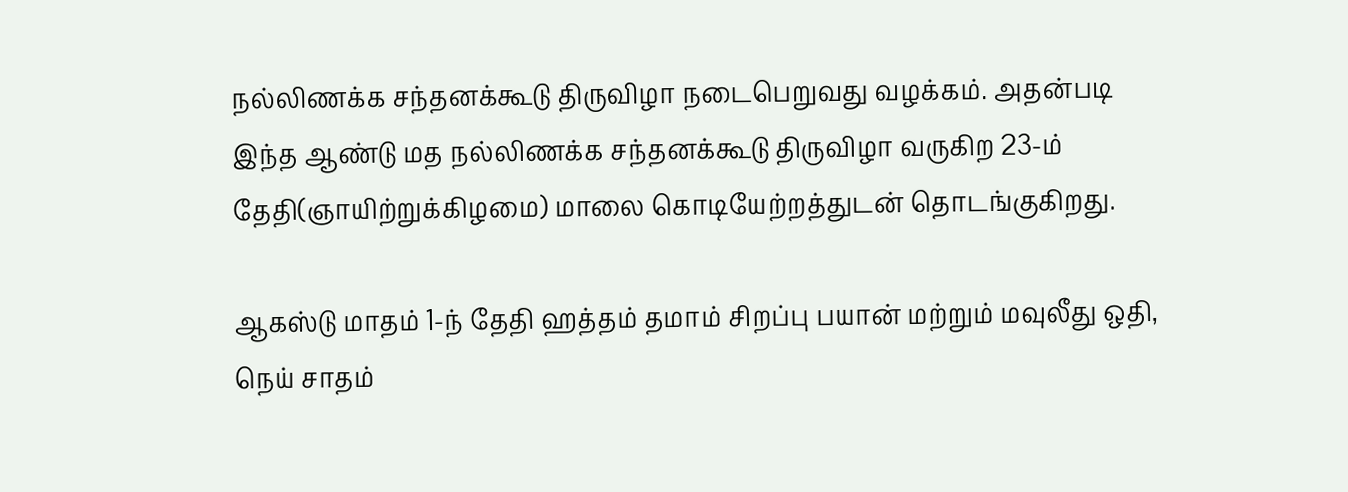நல்லிணக்க சந்தனக்கூடு திருவிழா நடைபெறுவது வழக்கம். அதன்படி இந்த ஆண்டு மத நல்லிணக்க சந்தனக்கூடு திருவிழா வருகிற 23-ம் தேதி(ஞாயிற்றுக்கிழமை) மாலை கொடியேற்றத்துடன் தொடங்குகிறது.

ஆகஸ்டு மாதம் 1-ந் தேதி ஹத்தம் தமாம் சிறப்பு பயான் மற்றும் மவுலீது ஒதி, நெய் சாதம்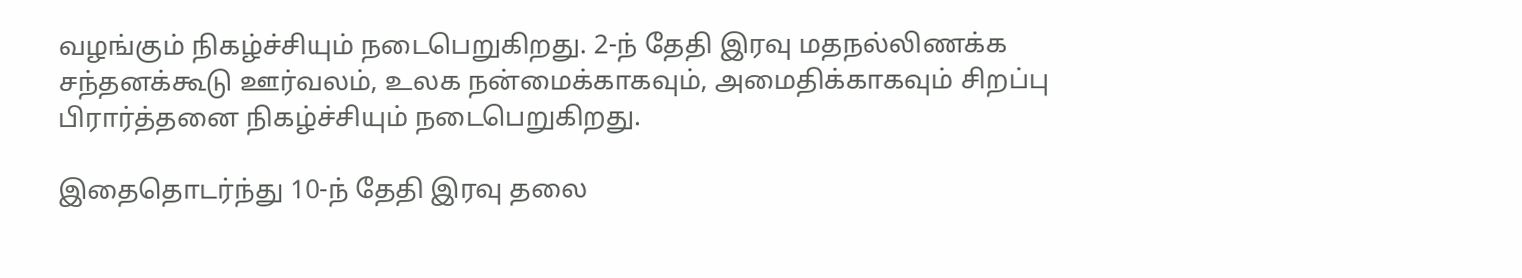வழங்கும் நிகழ்ச்சியும் நடைபெறுகிறது. 2-ந் தேதி இரவு மதநல்லிணக்க சந்தனக்கூடு ஊர்வலம், உலக நன்மைக்காகவும், அமைதிக்காகவும் சிறப்பு பிரார்த்தனை நிகழ்ச்சியும் நடைபெறுகிறது.

இதைதொடர்ந்து 10-ந் தேதி இரவு தலை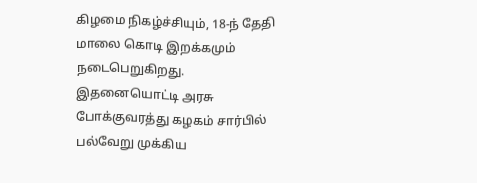கிழமை நிகழ்ச்சியும், 18-ந் தேதி மாலை கொடி இறக்கமும் நடைபெறுகிறது. இதனையொட்டி அரசு போக்குவரத்து கழகம் சார்பில் பல்வேறு முக்கிய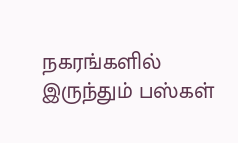நகரங்களில் இருந்தும் பஸ்கள்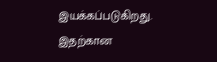இயக்கப்படுகிறது. இதற்கான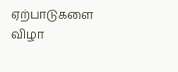ஏற்பாடுகளை விழா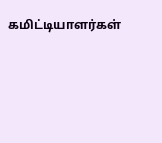கமிட்டியாளர்கள்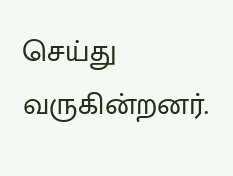செய்து வருகின்றனர்.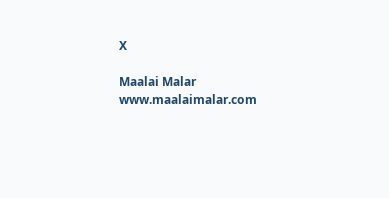X

Maalai Malar
www.maalaimalar.com